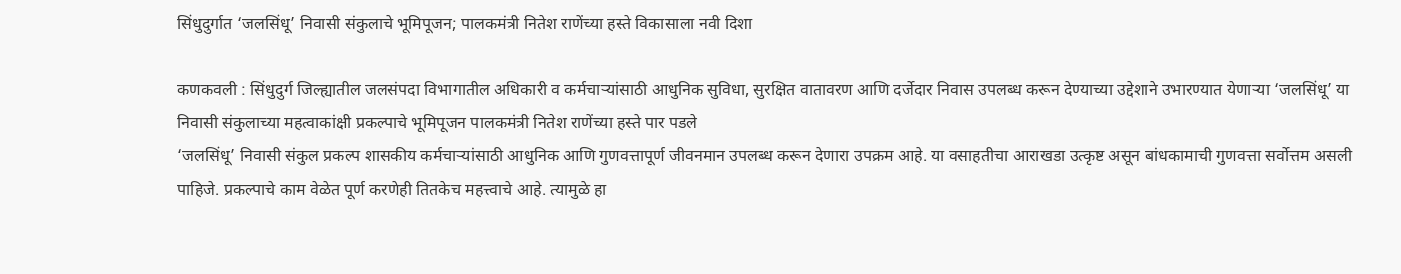सिंधुदुर्गात ‘जलसिंधू’ निवासी संकुलाचे भूमिपूजन; पालकमंत्री नितेश राणेंच्या हस्ते विकासाला नवी दिशा

कणकवली : सिंधुदुर्ग जिल्ह्यातील जलसंपदा विभागातील अधिकारी व कर्मचाऱ्यांसाठी आधुनिक सुविधा, सुरक्षित वातावरण आणि दर्जेदार निवास उपलब्ध करून देण्याच्या उद्देशाने उभारण्यात येणाऱ्या ‘जलसिंधू’ या निवासी संकुलाच्या महत्वाकांक्षी प्रकल्पाचे भूमिपूजन पालकमंत्री नितेश राणेंच्या हस्ते पार पडले
‘जलसिंधू’ निवासी संकुल प्रकल्प शासकीय कर्मचाऱ्यांसाठी आधुनिक आणि गुणवत्तापूर्ण जीवनमान उपलब्ध करून देणारा उपक्रम आहे. या वसाहतीचा आराखडा उत्कृष्ट असून बांधकामाची गुणवत्ता सर्वोत्तम असली पाहिजे. प्रकल्पाचे काम वेळेत पूर्ण करणेही तितकेच महत्त्वाचे आहे. त्यामुळे हा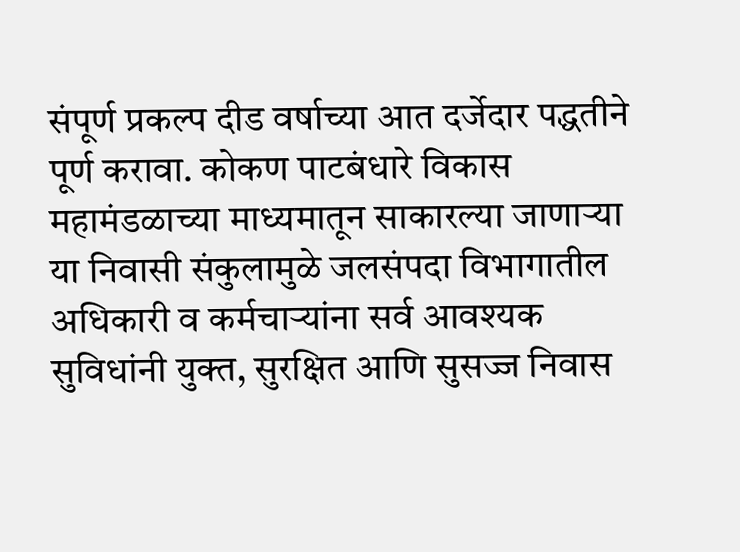संपूर्ण प्रकल्प दीड वर्षाच्या आत दर्जेदार पद्धतीने पूर्ण करावा. कोकण पाटबंधारे विकास महामंडळाच्या माध्यमातून साकारल्या जाणाऱ्या या निवासी संकुलामुळे जलसंपदा विभागातील अधिकारी व कर्मचाऱ्यांना सर्व आवश्यक सुविधांनी युक्त, सुरक्षित आणि सुसज्ज निवास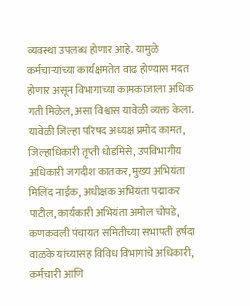व्यवस्था उपलब्ध होणार आहे. यामुळे कर्मचाऱ्यांच्या कार्यक्षमतेत वाढ होण्यास मदत होणार असून विभागाच्या कामकाजाला अधिक गती मिळेल, असा विश्वास यावेळी व्यक्त केला.
यावेळी जिल्हा परिषद अध्यक्ष प्रमोद कामत, जिल्हाधिकारी तृप्ती धोडमिसे, उपविभागीय अधिकारी जगदीश कातकर, मुख्य अभियंता मिलिंद नाईक, अधीक्षक अभियंता पद्माकर पाटील, कार्यकारी अभियंता अमोल चोपडे, कणकवली पंचायत समितीच्या सभापती हर्षदा वाळके यांच्यासह विविध विभागांचे अधिकारी, कर्मचारी आणि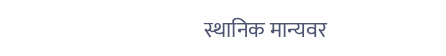स्थानिक मान्यवर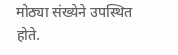मोठ्या संख्येने उपस्थित होते.